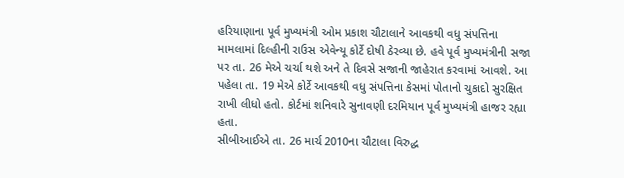હરિયાણાના પૂર્વ મુખ્યમંત્રી ઓમ પ્રકાશ ચૌટાલાને આવકથી વધુ સંપત્તિના મામલામાં દિલ્હીની રાઉસ એવેન્યૂ કોર્ટે દોષી ઠેરવ્યા છે. હવે પૂર્વ મુખ્યમંત્રીની સજા પર તા. 26 મેએ ચર્ચા થશે અને તે દિવસે સજાની જાહેરાત કરવામાં આવશે. આ પહેલા તા. 19 મેએ કોર્ટે આવકથી વધુ સંપત્તિના કેસમાં પોતાનો ચુકાદો સુરક્ષિત રાખી લીધો હતો. કોર્ટમાં શનિવારે સુનાવણી દરમિયાન પૂર્વ મુખ્યમંત્રી હાજર રહ્યા હતા.
સીબીઆઈએ તા. 26 માર્ચ 2010ના ચૌટાલા વિરુદ્ધ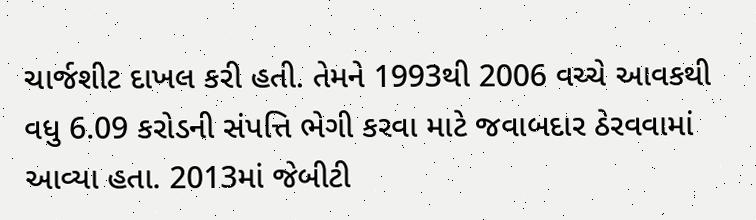ચાર્જશીટ દાખલ કરી હતી. તેમને 1993થી 2006 વચ્ચે આવકથી વધુ 6.09 કરોડની સંપત્તિ ભેગી કરવા માટે જવાબદાર ઠેરવવામાં આવ્યા હતા. 2013માં જેબીટી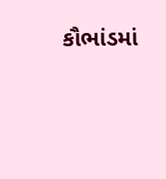કૌભાંડમાં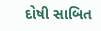દોષી સાબિત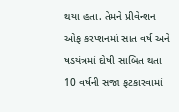થયા હતા. તેમને પ્રીવેન્શન ઓફ કરપ્શનમાં સાત વર્ષ અને ષડયંત્રમાં દોષી સાબિત થતા 10 વર્ષની સજા ફટકારવામાં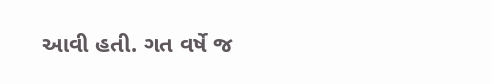આવી હતી. ગત વર્ષે જ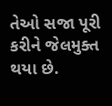તેઓ સજા પૂરી કરીને જેલમુક્ત થયા છે.